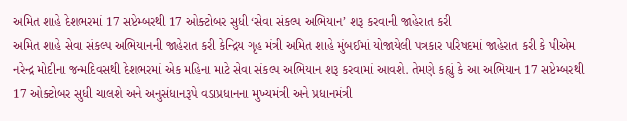અમિત શાહે દેશભરમાં 17 સપ્ટેમ્બરથી 17 ઓક્ટોબર સુધી ‘સેવા સંકલ્પ અભિયાન’ શરૂ કરવાની જાહેરાત કરી
અમિત શાહે સેવા સંકલ્પ અભિયાનની જાહેરાત કરી કેન્દ્રિય ગૃહ મંત્રી અમિત શાહે મુંબઈમાં યોજાયેલી પત્રકાર પરિષદમાં જાહેરાત કરી કે પીએમ નરેન્દ્ર મોદીના જન્મદિવસથી દેશભરમાં એક મહિના માટે સેવા સંકલ્પ અભિયાન શરૂ કરવામાં આવશે. તેમણે કહ્યું કે આ અભિયાન 17 સપ્ટેમ્બરથી 17 ઓક્ટોબર સુધી ચાલશે અને અનુસંધાનરૂપે વડાપ્રધાનના મુખ્યમંત્રી અને પ્રધાનમંત્રી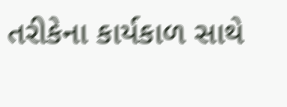તરીકેના કાર્યકાળ સાથે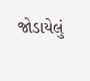જોડાયેલું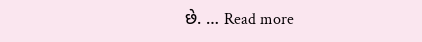છે. … Read more